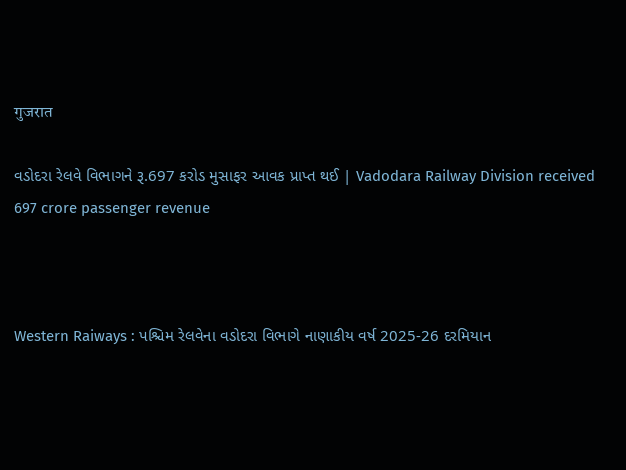गुजरात

વડોદરા રેલવે વિભાગને રૂ.697 કરોડ મુસાફર આવક પ્રાપ્ત થઈ | Vadodara Railway Division received 697 crore passenger revenue



Western Raiways : પશ્ચિમ રેલવેના વડોદરા વિભાગે નાણાકીય વર્ષ 2025-26 દરમિયાન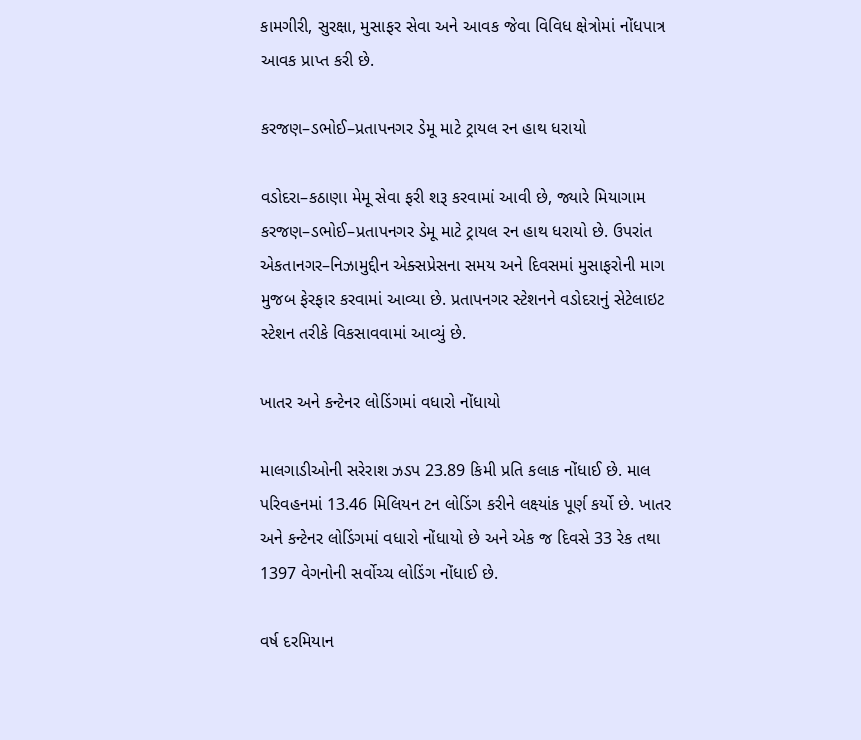કામગીરી, સુરક્ષા, મુસાફર સેવા અને આવક જેવા વિવિધ ક્ષેત્રોમાં નોંધપાત્ર આવક પ્રાપ્ત કરી છે.

કરજણ–ડભોઈ–પ્રતાપનગર ડેમૂ માટે ટ્રાયલ રન હાથ ધરાયો

વડોદરા–કઠાણા મેમૂ સેવા ફરી શરૂ કરવામાં આવી છે, જ્યારે મિયાગામ કરજણ–ડભોઈ–પ્રતાપનગર ડેમૂ માટે ટ્રાયલ રન હાથ ધરાયો છે. ઉપરાંત એકતાનગર–નિઝામુદ્દીન એક્સપ્રેસના સમય અને દિવસમાં મુસાફરોની માગ મુજબ ફેરફાર કરવામાં આવ્યા છે. પ્રતાપનગર સ્ટેશનને વડોદરાનું સેટેલાઇટ સ્ટેશન તરીકે વિકસાવવામાં આવ્યું છે.

ખાતર અને કન્ટેનર લોડિંગમાં વધારો નોંધાયો

માલગાડીઓની સરેરાશ ઝડપ 23.89 કિમી પ્રતિ કલાક નોંધાઈ છે. માલ પરિવહનમાં 13.46 મિલિયન ટન લોડિંગ કરીને લક્ષ્યાંક પૂર્ણ કર્યો છે. ખાતર અને કન્ટેનર લોડિંગમાં વધારો નોંધાયો છે અને એક જ દિવસે 33 રેક તથા 1397 વેગનોની સર્વોચ્ચ લોડિંગ નોંધાઈ છે.

વર્ષ દરમિયાન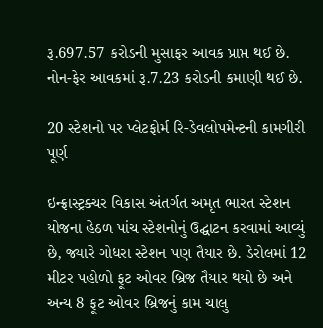રૂ.697.57 કરોડની મુસાફર આવક પ્રાપ્ત થઈ છે. નોન-ફેર આવકમાં રૂ.7.23 કરોડની કમાણી થઈ છે.

20 સ્ટેશનો પર પ્લેટફોર્મ રિ-ડેવલોપમેન્ટની કામગીરી પૂર્ણ

ઇન્ફ્રાસ્ટ્રક્ચર વિકાસ અંતર્ગત અમૃત ભારત સ્ટેશન યોજના હેઠળ પાંચ સ્ટેશનોનું ઉદ્ઘાટન કરવામાં આવ્યું છે, જ્યારે ગોધરા સ્ટેશન પણ તૈયાર છે. ડેરોલમાં 12 મીટર પહોળો ફૂટ ઓવર બ્રિજ તૈયાર થયો છે અને અન્ય 8 ફૂટ ઓવર બ્રિજનું કામ ચાલુ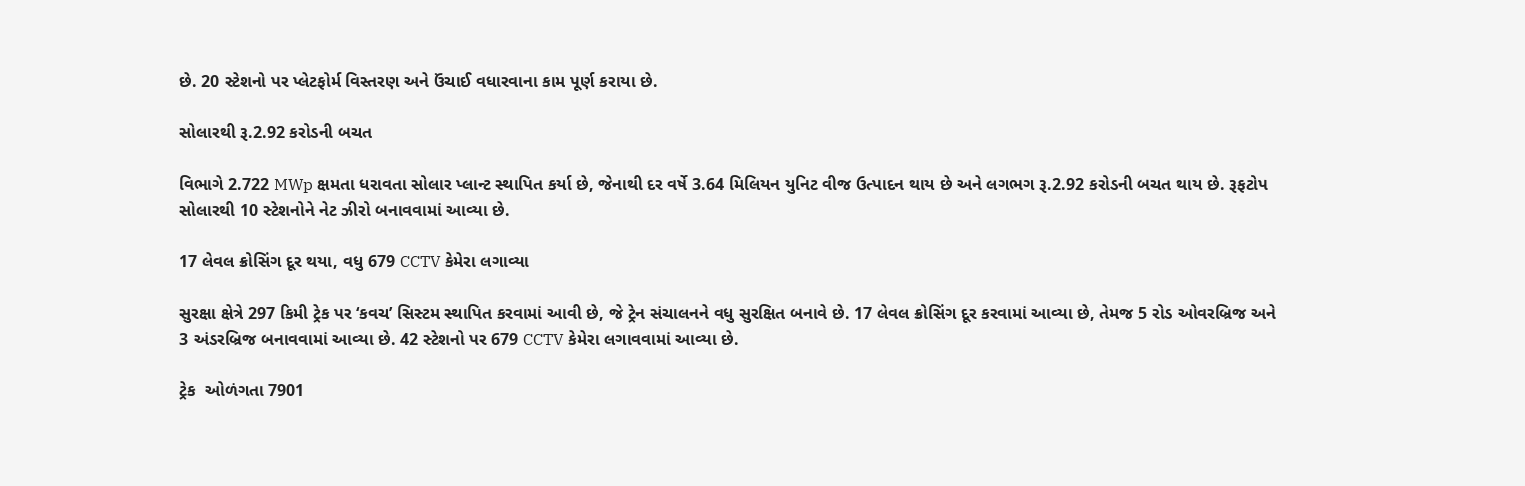છે. 20 સ્ટેશનો પર પ્લેટફોર્મ વિસ્તરણ અને ઉંચાઈ વધારવાના કામ પૂર્ણ કરાયા છે.

સોલારથી રૂ.2.92 કરોડની બચત

વિભાગે 2.722 MWp ક્ષમતા ધરાવતા સોલાર પ્લાન્ટ સ્થાપિત કર્યા છે, જેનાથી દર વર્ષે 3.64 મિલિયન યુનિટ વીજ ઉત્પાદન થાય છે અને લગભગ રૂ.2.92 કરોડની બચત થાય છે. રૂફટોપ સોલારથી 10 સ્ટેશનોને નેટ ઝીરો બનાવવામાં આવ્યા છે.

17 લેવલ ક્રોસિંગ દૂર થયા, વધુ 679 CCTV કેમેરા લગાવ્યા

સુરક્ષા ક્ષેત્રે 297 કિમી ટ્રેક પર ‘કવચ’ સિસ્ટમ સ્થાપિત કરવામાં આવી છે, જે ટ્રેન સંચાલનને વધુ સુરક્ષિત બનાવે છે. 17 લેવલ ક્રોસિંગ દૂર કરવામાં આવ્યા છે, તેમજ 5 રોડ ઓવરબ્રિજ અને 3 અંડરબ્રિજ બનાવવામાં આવ્યા છે. 42 સ્ટેશનો પર 679 CCTV કેમેરા લગાવવામાં આવ્યા છે.

ટ્રેક  ઓળંગતા 7901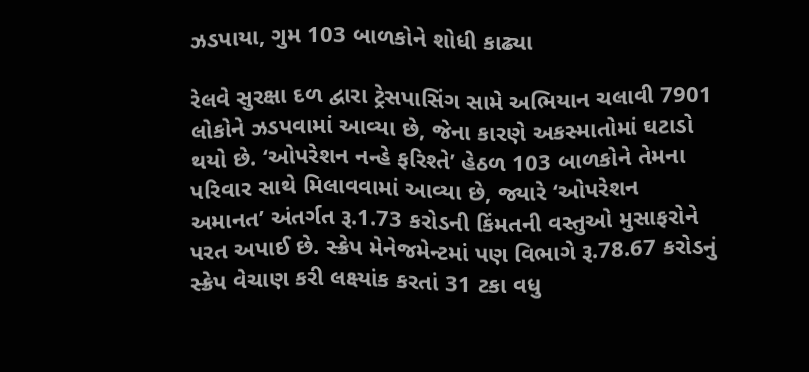ઝડપાયા, ગુમ 103 બાળકોને શોધી કાઢ્યા

રેલવે સુરક્ષા દળ દ્વારા ટ્રેસપાસિંગ સામે અભિયાન ચલાવી 7901 લોકોને ઝડપવામાં આવ્યા છે, જેના કારણે અકસ્માતોમાં ઘટાડો થયો છે. ‘ઓપરેશન નન્હે ફરિશ્તે’ હેઠળ 103 બાળકોને તેમના પરિવાર સાથે મિલાવવામાં આવ્યા છે, જ્યારે ‘ઓપરેશન અમાનત’ અંતર્ગત રૂ.1.73 કરોડની કિંમતની વસ્તુઓ મુસાફરોને પરત અપાઈ છે. સ્ક્રેપ મેનેજમેન્ટમાં પણ વિભાગે રૂ.78.67 કરોડનું સ્ક્રેપ વેચાણ કરી લક્ષ્યાંક કરતાં 31 ટકા વધુ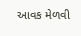આવક મેળવી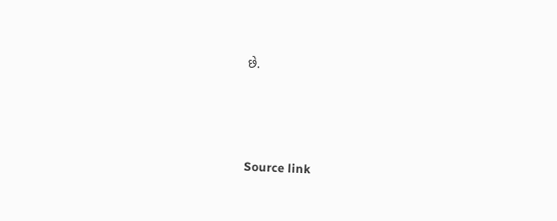છે.



Source link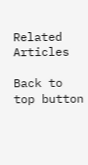Related Articles

Back to top button